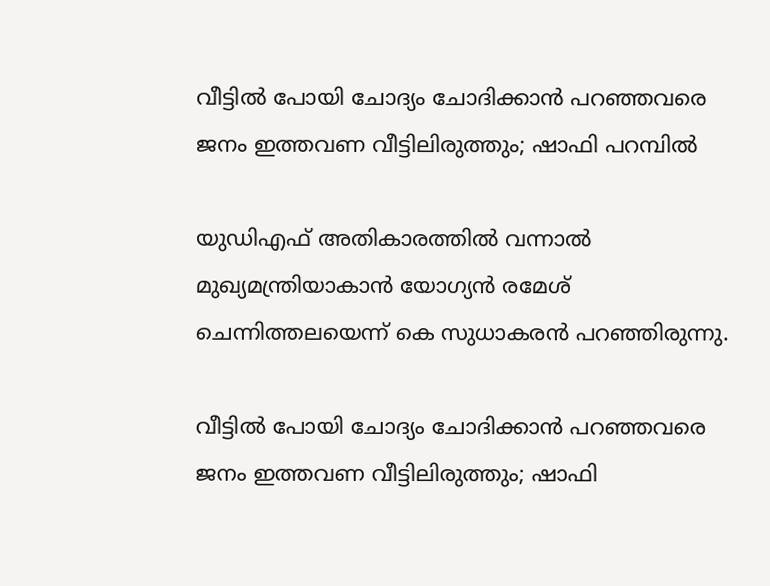വീട്ടില്‍ പോയി ചോദ്യം ചോദിക്കാന്‍ പറഞ്ഞവരെ ജനം ഇത്തവണ വീട്ടിലിരുത്തും; ഷാഫി പറമ്പില്‍

യുഡിഎഫ് അതികാരത്തില്‍ വന്നാല്‍ മുഖ്യമന്ത്രിയാകാന്‍ യോഗ്യന്‍ രമേശ് ചെന്നിത്തലയെന്ന് കെ സുധാകരന്‍ പറഞ്ഞിരുന്നു.

വീട്ടില്‍ പോയി ചോദ്യം ചോദിക്കാന്‍ പറഞ്ഞവരെ ജനം ഇത്തവണ വീട്ടിലിരുത്തും; ഷാഫി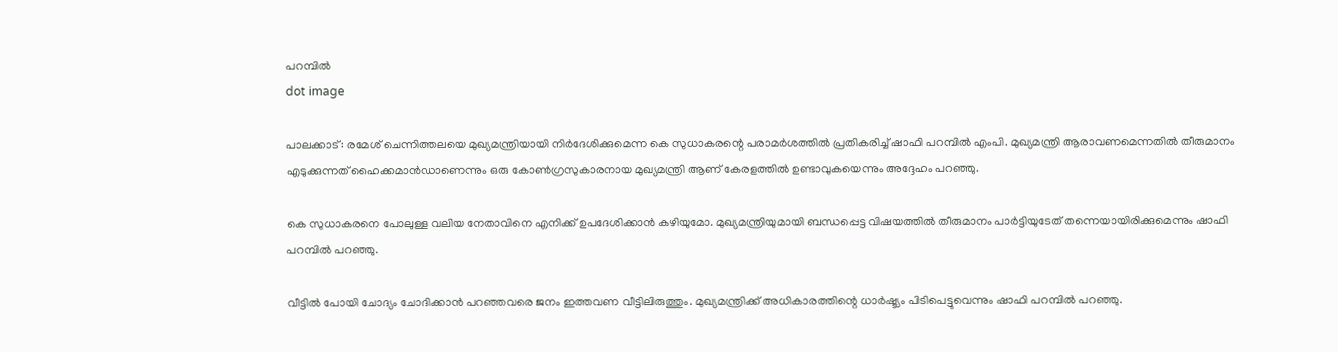പറമ്പില്‍
dot image

പാലക്കാട്: രമേശ് ചെന്നിത്തലയെ മുഖ്യമന്ത്രിയായി നിര്‍ദേശിക്കുമെന്ന കെ സുധാകരന്റെ പരാമര്‍ശത്തില്‍ പ്രതികരിച്ച് ഷാഫി പറമ്പില്‍ എംപി. മുഖ്യമന്ത്രി ആരാവണമെന്നതില്‍ തീരുമാനം എടുക്കുന്നത് ഹൈക്കമാന്‍ഡാണെന്നും ഒരു കോണ്‍ഗ്രസുകാരനായ മുഖ്യമന്ത്രി ആണ് കേരളത്തില്‍ ഉണ്ടാവുകയെന്നും അദ്ദേഹം പറഞ്ഞു.

കെ സുധാകരനെ പോലുള്ള വലിയ നേതാവിനെ എനിക്ക് ഉപദേശിക്കാന്‍ കഴിയുമോ. മുഖ്യമന്ത്രിയുമായി ബന്ധപ്പെട്ട വിഷയത്തില്‍ തീരുമാനം പാര്‍ട്ടിയുടേത് തന്നെയായിരിക്കുമെന്നും ഷാഫി പറമ്പില്‍ പറഞ്ഞു.

വീട്ടില്‍ പോയി ചോദ്യം ചോദിക്കാന്‍ പറഞ്ഞവരെ ജനം ഇത്തവണ വീട്ടിലിരുത്തും. മുഖ്യമന്ത്രിക്ക് അധികാരത്തിന്റെ ധാര്‍ഷ്ട്യം പിടിപെട്ടുവെന്നും ഷാഫി പറമ്പില്‍ പറഞ്ഞു.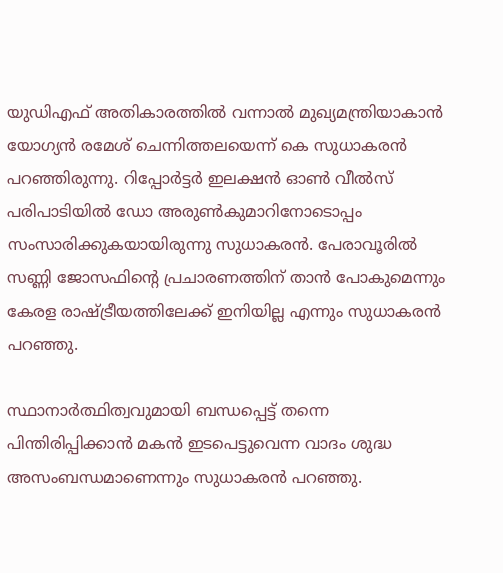യുഡിഎഫ് അതികാരത്തില്‍ വന്നാല്‍ മുഖ്യമന്ത്രിയാകാന്‍ യോഗ്യന്‍ രമേശ് ചെന്നിത്തലയെന്ന് കെ സുധാകരന്‍ പറഞ്ഞിരുന്നു. റിപ്പോര്‍ട്ടര്‍ ഇലക്ഷന്‍ ഓണ്‍ വീല്‍സ് പരിപാടിയില്‍ ഡോ അരുണ്‍കുമാറിനോടൊപ്പം സംസാരിക്കുകയായിരുന്നു സുധാകരന്‍. പേരാവൂരില്‍ സണ്ണി ജോസഫിന്റെ പ്രചാരണത്തിന് താന്‍ പോകുമെന്നും കേരള രാഷ്ട്രീയത്തിലേക്ക് ഇനിയില്ല എന്നും സുധാകരന്‍ പറഞ്ഞു.

സ്ഥാനാര്‍ത്ഥിത്വവുമായി ബന്ധപ്പെട്ട് തന്നെ പിന്തിരിപ്പിക്കാന്‍ മകന്‍ ഇടപെട്ടുവെന്ന വാദം ശുദ്ധ അസംബന്ധമാണെന്നും സുധാകരന്‍ പറഞ്ഞു.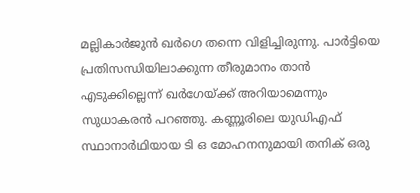മല്ലികാര്‍ജുന്‍ ഖര്‍ഗെ തന്നെ വിളിച്ചിരുന്നു. പാര്‍ട്ടിയെ പ്രതിസന്ധിയിലാക്കുന്ന തീരുമാനം താന്‍ എടുക്കില്ലെന്ന് ഖര്‍ഗേയ്ക്ക് അറിയാമെന്നും സുധാകരന്‍ പറഞ്ഞു. കണ്ണൂരിലെ യുഡിഎഫ് സ്ഥാനാര്‍ഥിയായ ടി ഒ മോഹനനുമായി തനിക് ഒരു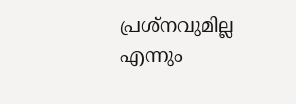പ്രശ്‌നവുമില്ല എന്നും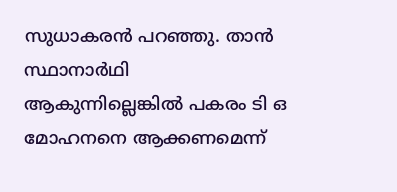സുധാകരന്‍ പറഞ്ഞു. താന്‍ സ്ഥാനാര്‍ഥി ആകുന്നില്ലെങ്കില്‍ പകരം ടി ഒ മോഹനനെ ആക്കണമെന്ന്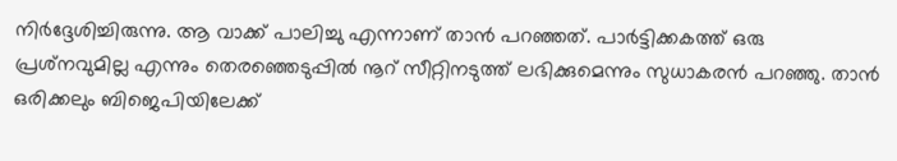നിര്‍ദ്ദേശിച്ചിരുന്നു. ആ വാക്ക് പാലിച്ചു എന്നാണ് താന്‍ പറഞ്ഞത്. പാര്‍ട്ടിക്കകത്ത് ഒരു പ്രശ്‌നവുമില്ല എന്നും തെരഞ്ഞെടുപ്പില്‍ നൂറ് സീറ്റിനടുത്ത് ലഭിക്കുമെന്നും സുധാകരന്‍ പറഞ്ഞു. താന്‍ ഒരിക്കലും ബിജെപിയിലേക്ക്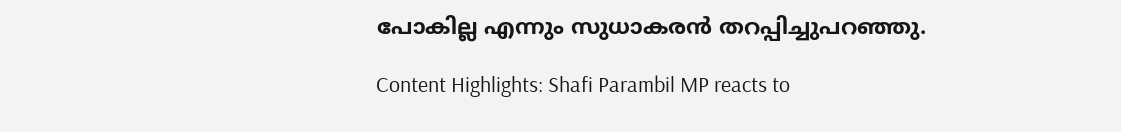പോകില്ല എന്നും സുധാകരന്‍ തറപ്പിച്ചുപറഞ്ഞു.

Content Highlights: Shafi Parambil MP reacts to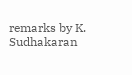remarks by K. Sudhakaran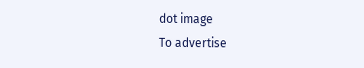dot image
To advertise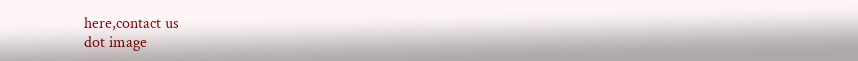here,contact us
dot image